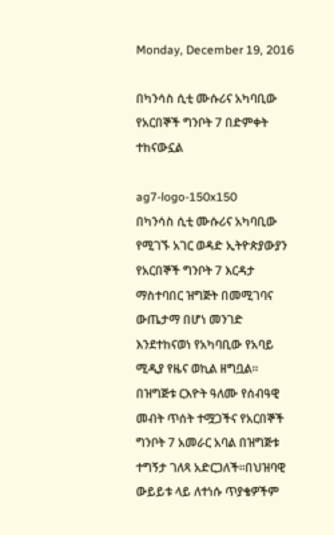Monday, December 19, 2016

በካንሳስ ሲቲ ሙሱሪና አካባቢው የአርበኞች ግንቦት 7 በድምቀት ተከናውኗል

ag7-logo-150x150
በካንሳስ ሲቲ ሙሱሪና አካባቢው የሚገኙ አገር ወዳድ ኢትዮጵያውያን የአርበኞች ግንቦት 7 እርዳታ ማስተባበር ዝግጅት በመሚገባና ውጤታማ በሆነ መንገድ እንደተከናወነ የአካባቢው የአባይ ሚዲያ የዜና ወኪል ዘግቧል። በዝግጅቱ ርእዮት ዓለሙ የሰብዓዊ መብት ጥሰት ተሟጋችና የአርበኞች ግንቦት 7 አመራር አባል በዝግጅቱ ተግኝታ ገለጻ አድርጋለች።በህዝባዊ ውይይቱ ላይ ለተነሱ ጥያቄዎችም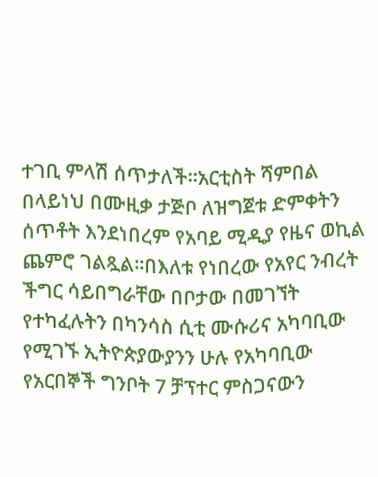ተገቢ ምላሽ ሰጥታለች።አርቲስት ሻምበል በላይነህ በሙዚቃ ታጅቦ ለዝግጀቱ ድምቀትን ሰጥቶት እንደነበረም የአባይ ሚዲያ የዜና ወኪል ጨምሮ ገልጿል።በእለቱ የነበረው የአየር ንብረት ችግር ሳይበግራቸው በቦታው በመገኘት የተካፈሉትን በካንሳስ ሲቲ ሙሱሪና አካባቢው የሚገኙ ኢትዮጵያውያንን ሁሉ የአካባቢው የአርበኞች ግንቦት 7 ቻፕተር ምስጋናውን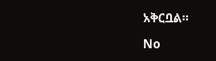አቅርቧል።

No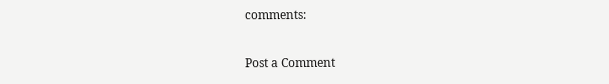comments:

Post a Comment